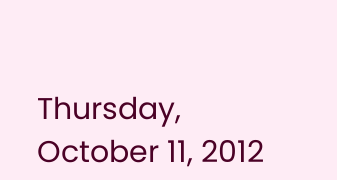Thursday, October 11, 2012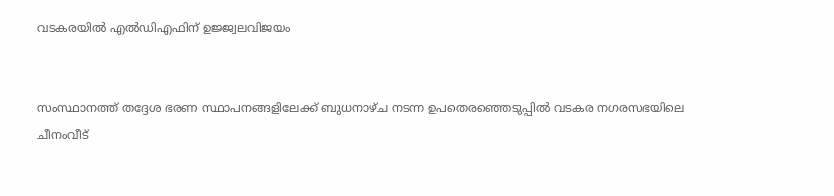വടകരയില്‍ എല്‍ഡിഎഫിന് ഉജ്ജ്വലവിജയം


സംസ്ഥാനത്ത് തദ്ദേശ ഭരണ സ്ഥാപനങ്ങളിലേക്ക് ബുധനാഴ്ച നടന്ന ഉപതെരഞ്ഞെടുപ്പില്‍ വടകര നഗരസഭയിലെ ചീനംവീട്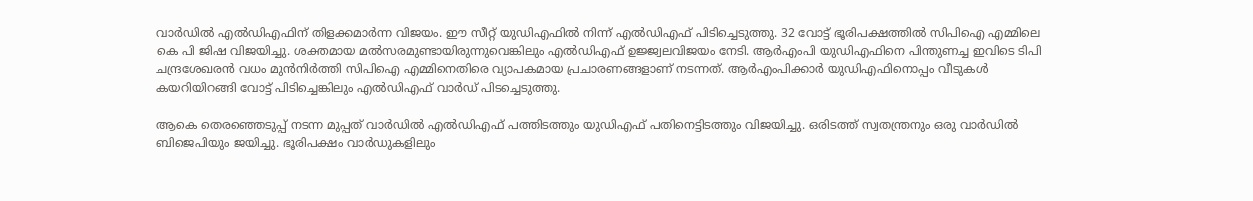വാര്‍ഡില്‍ എല്‍ഡിഎഫിന് തിളക്കമാര്‍ന്ന വിജയം. ഈ സീറ്റ് യുഡിഎഫില്‍ നിന്ന് എല്‍ഡിഎഫ് പിടിച്ചെടുത്തു. 32 വോട്ട് ഭൂരിപക്ഷത്തില്‍ സിപിഐ എമ്മിലെ കെ പി ജിഷ വിജയിച്ചു. ശക്തമായ മല്‍സരമുണ്ടായിരുന്നുവെങ്കിലും എല്‍ഡിഎഫ് ഉജ്ജ്വലവിജയം നേടി. ആര്‍എംപി യുഡിഎഫിനെ പിന്തുണച്ച ഇവിടെ ടിപി ചന്ദ്രശേഖരന്‍ വധം മുന്‍നിര്‍ത്തി സിപിഐ എമ്മിനെതിരെ വ്യാപകമായ പ്രചാരണങ്ങളാണ് നടന്നത്. ആര്‍എംപിക്കാര്‍ യുഡിഎഫിനൊപ്പം വീടുകള്‍ കയറിയിറങ്ങി വോട്ട് പിടിച്ചെങ്കിലും എല്‍ഡിഎഫ് വാര്‍ഡ് പിടച്ചെടുത്തു.

ആകെ തെരഞ്ഞെടുപ്പ് നടന്ന മുപ്പത് വാര്‍ഡില്‍ എല്‍ഡിഎഫ് പത്തിടത്തും യുഡിഎഫ് പതിനെട്ടിടത്തും വിജയിച്ചു. ഒരിടത്ത് സ്വതന്ത്രനും ഒരു വാര്‍ഡില്‍ ബിജെപിയും ജയിച്ചു. ഭൂരിപക്ഷം വാര്‍ഡുകളിലും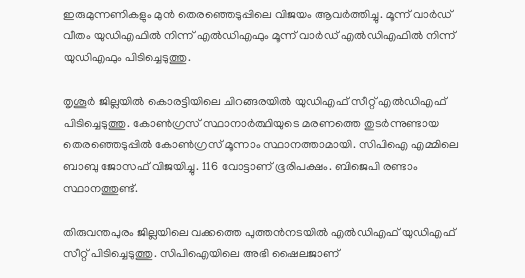ഇരുമുന്നണികളും മുന്‍ തെരഞ്ഞെടുപ്പിലെ വിജയം ആവര്‍ത്തിച്ചു. മൂന്ന് വാര്‍ഡ് വീതം യുഡിഎഫില്‍ നിന്ന് എല്‍ഡിഎഫും മൂന്ന് വാര്‍ഡ് എല്‍ഡിഎഫില്‍ നിന്ന് യുഡിഎഫും പിടിച്ചെടുത്തു.

തൃശൂര്‍ ജില്ലയില്‍ കൊരട്ടിയിലെ ചിറങ്ങരയില്‍ യുഡിഎഫ് സീറ്റ് എല്‍ഡിഎഫ് പിടിച്ചെടുത്തു. കോണ്‍ഗ്രസ് സ്ഥാനാര്‍ത്ഥിയുടെ മരണത്തെ തുടര്‍ന്നുണ്ടായ തെരഞ്ഞെടുപ്പില്‍ കോണ്‍ഗ്രസ് മൂന്നാം സ്ഥാനത്താമായി. സിപിഐ എമ്മിലെ ബാബു ജോസഫ് വിജയിച്ചു. 116 വോട്ടാണ് ഭൂരിപക്ഷം. ബിജെപി രണ്ടാം സ്ഥാനത്തുണ്ട്.

തിരുവന്തപുരം ജില്ലയിലെ വക്കത്തെ പുത്തന്‍നടയില്‍ എല്‍ഡിഎഫ് യുഡിഎഫ് സീറ്റ് പിടിച്ചെടുത്തു. സിപിഐയിലെ അഭി ഷൈലജാണ്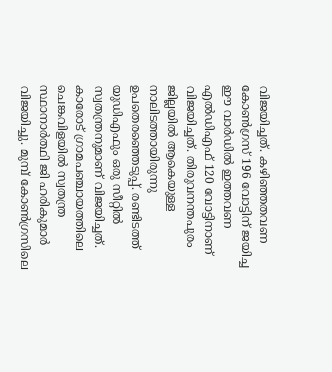വിജയിച്ചത്. കഴിഞ്ഞതവണ കോണ്‍ഗ്രസ് 196 വോട്ടിന് ജയിച്ച ഈ വാര്‍ഡില്‍ ഇത്തവണ എല്‍ഡിഎഫ് 120 വോട്ടിനാണ് വിജയിച്ചത്. തിരുവനന്തപുരം ജില്ലയില്‍ ആകെയുള്ള നാലിടത്തായിരുന്നു ഉപതെരഞ്ഞെടുപ്പ്. രണ്ടിടത്ത് യുഡിഎഫും ഒരു സീറ്റില്‍ സ്വതന്ത്രനുമാണ് വിജയിച്ചത്. കാരോട് ഗ്രാമപഞ്ചായത്തിലെ ചെങ്കവിളയില്‍ സ്വതന്ത്ര സ്ഥാനാര്‍ത്ഥി ജി ഹരികുമാര്‍ വിജയിച്ചു. മുമ്പ് കോണ്‍ഗ്രസിലെ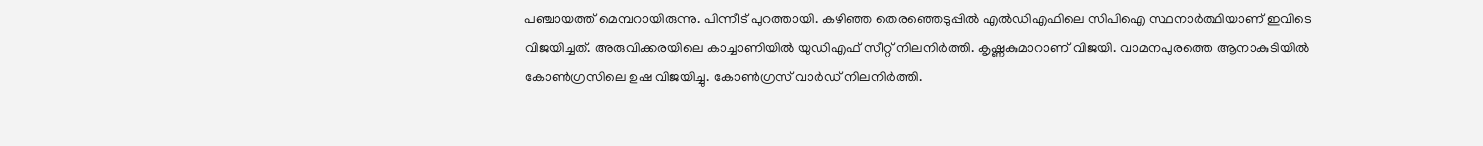പഞ്ചായത്ത് മെമ്പറായിരുന്നു. പിന്നീട് പുറത്തായി. കഴിഞ്ഞ തെരഞ്ഞെടുപ്പില്‍ എല്‍ഡിഎഫിലെ സിപിഐ സ്ഥനാര്‍ത്ഥിയാണ് ഇവിടെ വിജയിച്ചത്. അരുവിക്കരയിലെ കാച്ചാണിയില്‍ യുഡിഎഫ് സീറ്റ് നിലനിര്‍ത്തി. കൃഷ്ണകുമാറാണ് വിജയി. വാമനപുരത്തെ ആനാകുടിയില്‍ കോണ്‍ഗ്രസിലെ ഉഷ വിജയിച്ചു. കോണ്‍ഗ്രസ് വാര്‍ഡ് നിലനിര്‍ത്തി.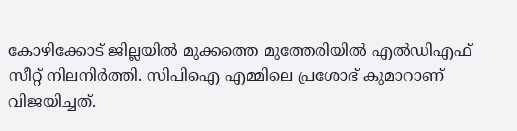കോഴിക്കോട് ജില്ലയില്‍ മുക്കത്തെ മുത്തേരിയില്‍ എല്‍ഡിഎഫ് സീറ്റ് നിലനിര്‍ത്തി. സിപിഐ എമ്മിലെ പ്രശോഭ് കുമാറാണ് വിജയിച്ചത്.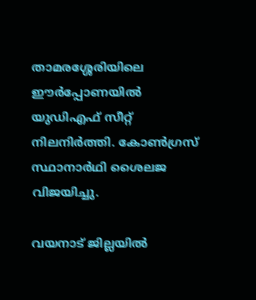താമരശ്ശേരിയിലെ ഈര്‍പ്പോണയില്‍ യുഡിഎഫ് സീറ്റ് നിലനിര്‍ത്തി. കോണ്‍ഗ്രസ് സ്ഥാനാര്‍ഥി ശൈലജ വിജയിച്ചു.

വയനാട് ജില്ലയില്‍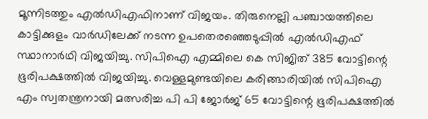മൂന്നിടത്തും എല്‍ഡിഎഫിനാണ് വിജയം. തിരുനെല്ലി പഞ്ചായത്തിലെ കാട്ടിക്കുളം വാര്‍ഡിലേക്ക് നടന്ന ഉപതെരഞ്ഞെടുപ്പില്‍ എല്‍ഡിഎഫ് സ്ഥാനാര്‍ഥി വിജയിച്ചു. സിപിഐ എമ്മിലെ കെ സിജിത് 385 വോട്ടിന്റെ ഭൂരിപക്ഷത്തില്‍ വിജയിച്ചു. വെള്ളമുണ്ടയിലെ കരിങ്ങാരിയില്‍ സിപിഐ എം സ്വതന്ത്രനായി മത്സരിച്ച പി പി ജോര്‍ജ് 65 വോട്ടിന്റെ ഭൂരിപക്ഷത്തില്‍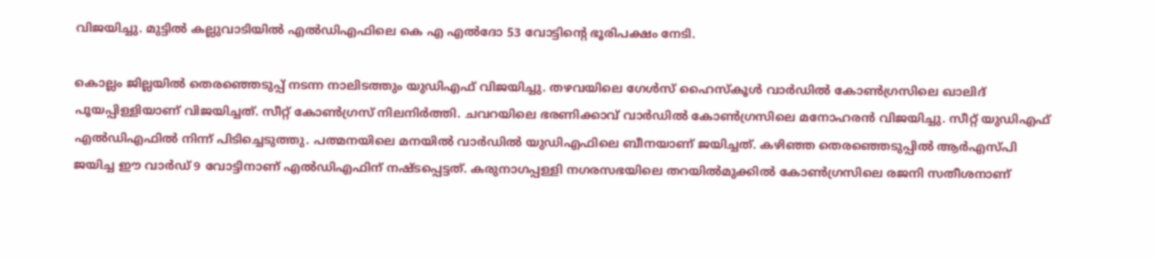വിജയിച്ചു. മുട്ടില്‍ കല്ലുവാടിയില്‍ എല്‍ഡിഎഫിലെ കെ എ എല്‍ദോ 53 വോട്ടിന്റെ ഭൂരിപക്ഷം നേടി.

കൊല്ലം ജില്ലയില്‍ തെരഞ്ഞെടുപ്പ് നടന്ന നാലിടത്തും യുഡിഎഫ് വിജയിച്ചു. തഴവയിലെ ഗേള്‍സ് ഹൈസ്കൂള്‍ വാര്‍ഡില്‍ കോണ്‍ഗ്രസിലെ ഖാലിദ് പൂയപ്പിള്ളിയാണ് വിജയിച്ചത്. സീറ്റ് കോണ്‍ഗ്രസ് നിലനിര്‍ത്തി. ചവറയിലെ ഭരണിക്കാവ് വാര്‍ഡില്‍ കോണ്‍ഗ്രസിലെ മനോഹരന്‍ വിജയിച്ചു. സീറ്റ് യുഡിഎഫ് എല്‍ഡിഎഫില്‍ നിന്ന് പിടിച്ചെടുത്തു. പത്മനയിലെ മനയില്‍ വാര്‍ഡില്‍ യുഡിഎഫിലെ ബീനയാണ് ജയിച്ചത്. കഴിഞ്ഞ തെരഞ്ഞെടുപ്പില്‍ ആര്‍എസ്പി ജയിച്ച ഈ വാര്‍ഡ് 9 വോട്ടിനാണ് എല്‍ഡിഎഫിന് നഷ്ടപ്പെട്ടത്. കരുനാഗപ്പള്ളി നഗരസഭയിലെ തറയില്‍മുക്കില്‍ കോണ്‍ഗ്രസിലെ രജനി സതീശനാണ്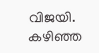വിജയി. കഴിഞ്ഞ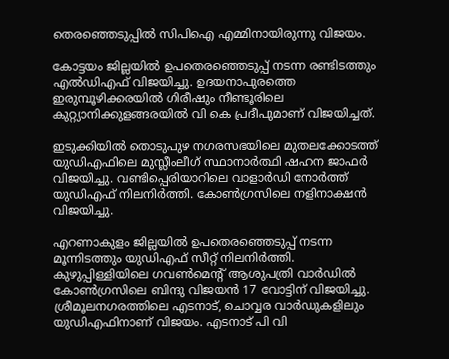തെരഞ്ഞെടുപ്പില്‍ സിപിഐ എമ്മിനായിരുന്നു വിജയം.

കോട്ടയം ജില്ലയില്‍ ഉപതെരഞ്ഞെടുപ്പ് നടന്ന രണ്ടിടത്തും എല്‍ഡിഎഫ് വിജയിച്ചു. ഉദയനാപുരത്തെ ഇരുമ്പൂഴിക്കരയില്‍ ഗിരീഷും നീണ്ടൂരിലെ കുറ്റ്യാനിക്കുളങ്ങരയില്‍ വി കെ പ്രദീപുമാണ് വിജയിച്ചത്.

ഇടുക്കിയില്‍ തൊടുപുഴ നഗരസഭയിലെ മുതലക്കോടത്ത് യുഡിഎഫിലെ മുസ്ലീംലീഗ് സ്ഥാനാര്‍ത്ഥി ഷഹന ജാഫര്‍ വിജയിച്ചു. വണ്ടിപ്പെരിയാറിലെ വാളാര്‍ഡി നോര്‍ത്ത് യുഡിഎഫ് നിലനിര്‍ത്തി. കോണ്‍ഗ്രസിലെ നളിനാക്ഷന്‍ വിജയിച്ചു.

എറണാകുളം ജില്ലയില്‍ ഉപതെരഞ്ഞെടുപ്പ് നടന്ന മൂന്നിടത്തും യുഡിഎഫ് സീറ്റ് നിലനിര്‍ത്തി. കുഴുപ്പിള്ളിയിലെ ഗവണ്‍മെന്റ് ആശുപത്രി വാര്‍ഡില്‍ കോണ്‍ഗ്രസിലെ ബിന്ദു വിജയന്‍ 17 വോട്ടിന് വിജയിച്ചു. ശ്രീമൂലനഗരത്തിലെ എടനാട്, ചൊവ്വര വാര്‍ഡുകളിലും യുഡിഎഫിനാണ് വിജയം. എടനാട് പി വി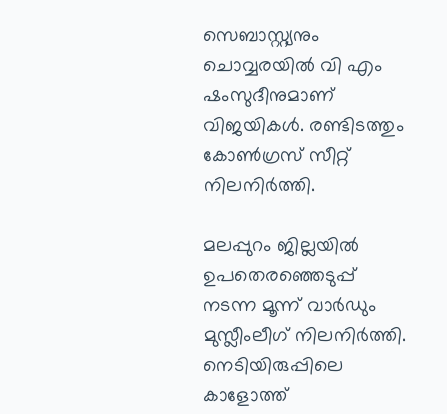സെബാസ്റ്റ്യനും ചൊവ്വരയില്‍ വി എം ഷംസുദീനുമാണ് വിജയികള്‍. രണ്ടിടത്തും കോണ്‍ഗ്രസ് സീറ്റ് നിലനിര്‍ത്തി.

മലപ്പുറം ജില്ലയില്‍ ഉപതെരഞ്ഞെടുപ്പ് നടന്ന മൂന്ന് വാര്‍ഡും മുസ്ലീംലീഗ് നിലനിര്‍ത്തി. നെടിയിരുപ്പിലെ കാളോത്ത്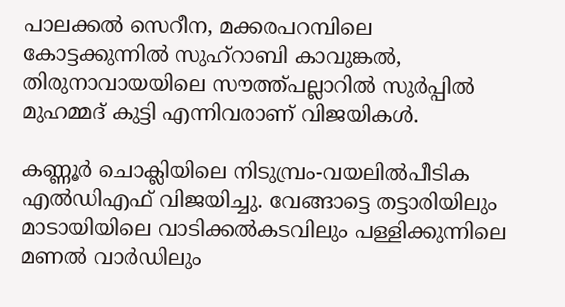പാലക്കല്‍ സെറീന, മക്കരപറമ്പിലെ കോട്ടക്കുന്നില്‍ സുഹ്റാബി കാവുങ്കല്‍, തിരുനാവായയിലെ സൗത്ത്പല്ലാറില്‍ സുര്‍പ്പില്‍ മുഹമ്മദ് കുട്ടി എന്നിവരാണ് വിജയികള്‍.

കണ്ണൂര്‍ ചൊക്ലിയിലെ നിടുമ്പ്രം-വയലില്‍പീടിക എല്‍ഡിഎഫ് വിജയിച്ചു. വേങ്ങാട്ടെ തട്ടാരിയിലും മാടായിയിലെ വാടിക്കല്‍കടവിലും പള്ളിക്കുന്നിലെ മണല്‍ വാര്‍ഡിലും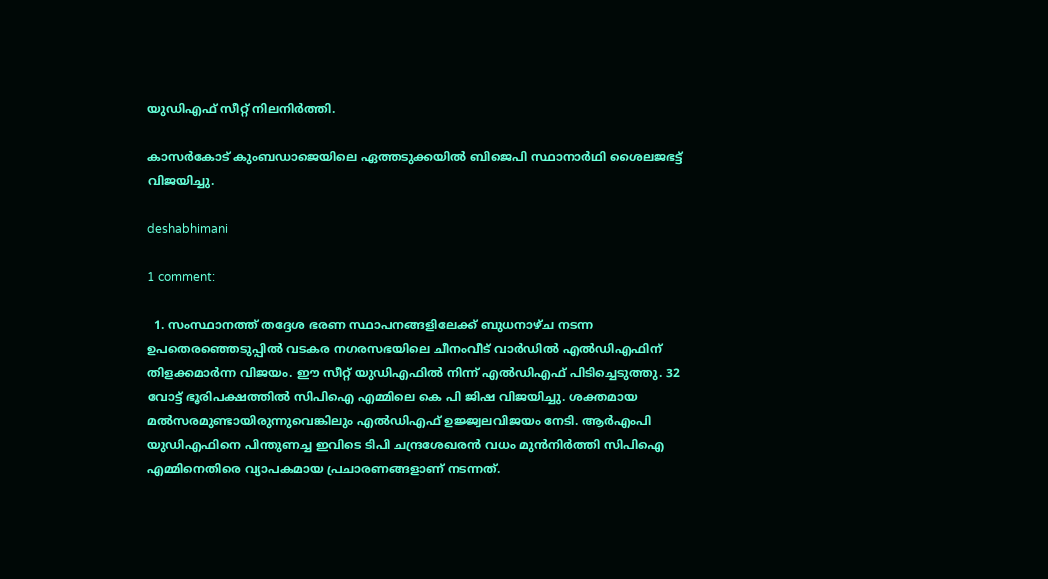യുഡിഎഫ് സീറ്റ് നിലനിര്‍ത്തി.

കാസര്‍കോട് കുംബഡാജെയിലെ ഏത്തടുക്കയില്‍ ബിജെപി സ്ഥാനാര്‍ഥി ശൈലജഭട്ട് വിജയിച്ചു.

deshabhimani

1 comment:

  1. സംസ്ഥാനത്ത് തദ്ദേശ ഭരണ സ്ഥാപനങ്ങളിലേക്ക് ബുധനാഴ്ച നടന്ന ഉപതെരഞ്ഞെടുപ്പില്‍ വടകര നഗരസഭയിലെ ചീനംവീട് വാര്‍ഡില്‍ എല്‍ഡിഎഫിന് തിളക്കമാര്‍ന്ന വിജയം. ഈ സീറ്റ് യുഡിഎഫില്‍ നിന്ന് എല്‍ഡിഎഫ് പിടിച്ചെടുത്തു. 32 വോട്ട് ഭൂരിപക്ഷത്തില്‍ സിപിഐ എമ്മിലെ കെ പി ജിഷ വിജയിച്ചു. ശക്തമായ മല്‍സരമുണ്ടായിരുന്നുവെങ്കിലും എല്‍ഡിഎഫ് ഉജ്ജ്വലവിജയം നേടി. ആര്‍എംപി യുഡിഎഫിനെ പിന്തുണച്ച ഇവിടെ ടിപി ചന്ദ്രശേഖരന്‍ വധം മുന്‍നിര്‍ത്തി സിപിഐ എമ്മിനെതിരെ വ്യാപകമായ പ്രചാരണങ്ങളാണ് നടന്നത്.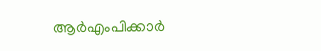ആര്‍എംപിക്കാര്‍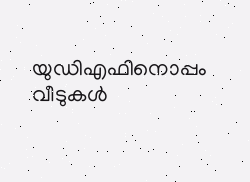യുഡിഎഫിനൊപ്പം വീടുകള്‍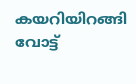കയറിയിറങ്ങി വോട്ട്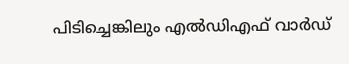പിടിച്ചെങ്കിലും എല്‍ഡിഎഫ് വാര്‍ഡ്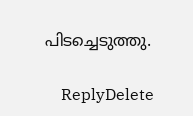പിടച്ചെടുത്തു.

    ReplyDelete